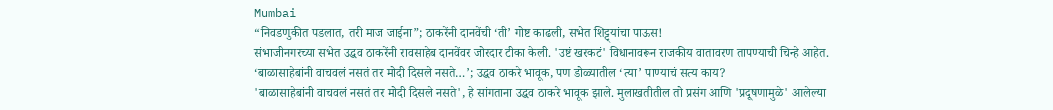Mumbai
“निवडणुकीत पडलात, तरी माज जाईना”; ठाकरेंनी दानवेंची ‘ती’ गोष्ट काढली, सभेत शिट्ट्यांचा पाऊस!
संभाजीनगरच्या सभेत उद्धव ठाकरेंनी रावसाहेब दानवेंवर जोरदार टीका केली. 'उष्टं खरकटं' विधानावरून राजकीय वातावरण तापण्याची चिन्हे आहेत.
‘बाळासाहेबांनी वाचवलं नसतं तर मोदी दिसले नसते…’; उद्धव ठाकरे भावूक, पण डोळ्यातील ‘त्या’ पाण्याचं सत्य काय?
'बाळासाहेबांनी वाचवलं नसतं तर मोदी दिसले नसते', हे सांगताना उद्धव ठाकरे भावूक झाले. मुलाखतीतील तो प्रसंग आणि 'प्रदूषणामुळे' आलेल्या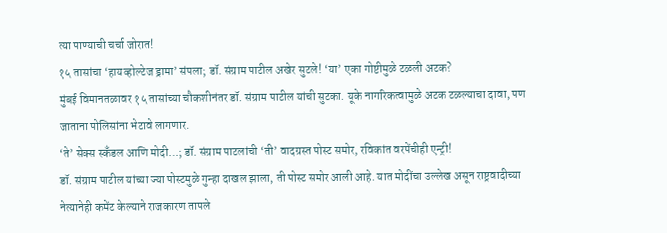त्या पाण्याची चर्चा जोरात!
१५ तासांचा ‘हायव्होल्टेज ड्रामा’ संपला; डॉ. संग्राम पाटील अखेर सुटले! ‘या’ एका गोष्टीमुळे टळली अटक?
मुंबई विमानतळावर १५ तासांच्या चौकशीनंतर डॉ. संग्राम पाटील यांची सुटका. यूके नागरिकत्वामुळे अटक टळल्याचा दावा, पण जाताना पोलिसांना भेटावे लागणार.
‘ते’ सेक्स स्कँडल आणि मोदी…; डॉ. संग्राम पाटलांची ‘ती’ वादग्रस्त पोस्ट समोर, रविकांत वरपेंचीही एन्ट्री!
डॉ. संग्राम पाटील यांच्या ज्या पोस्टमुळे गुन्हा दाखल झाला, ती पोस्ट समोर आली आहे. यात मोदींचा उल्लेख असून राष्ट्रवादीच्या नेत्यानेही कमेंट केल्याने राजकारण तापले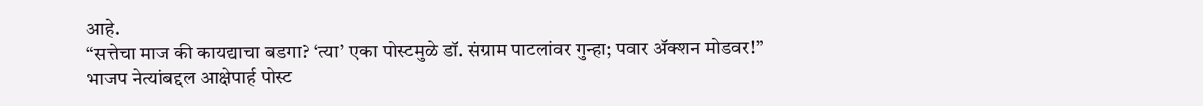आहे.
“सत्तेचा माज की कायद्याचा बडगा? ‘त्या’ एका पोस्टमुळे डॉ. संग्राम पाटलांवर गुन्हा; पवार ॲक्शन मोडवर!”
भाजप नेत्यांबद्दल आक्षेपार्ह पोस्ट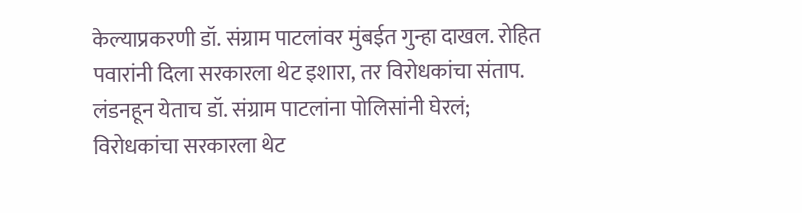केल्याप्रकरणी डॉ. संग्राम पाटलांवर मुंबईत गुन्हा दाखल. रोहित पवारांनी दिला सरकारला थेट इशारा, तर विरोधकांचा संताप.
लंडनहून येताच डॉ. संग्राम पाटलांना पोलिसांनी घेरलं; विरोधकांचा सरकारला थेट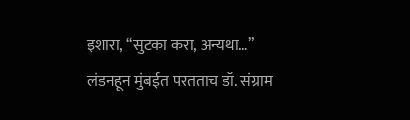इशारा, “सुटका करा, अन्यथा…”
लंडनहून मुंबईत परतताच डॉ. संग्राम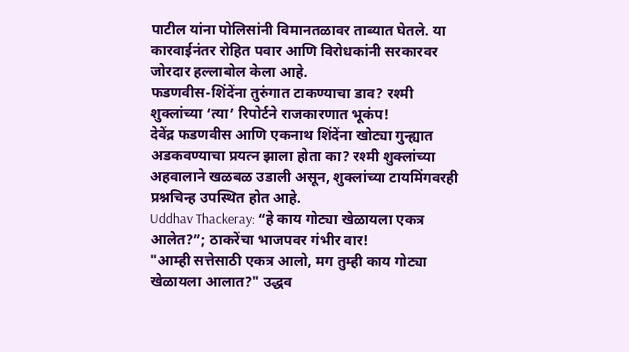पाटील यांना पोलिसांनी विमानतळावर ताब्यात घेतले. या कारवाईनंतर रोहित पवार आणि विरोधकांनी सरकारवर जोरदार हल्लाबोल केला आहे.
फडणवीस-शिंदेंना तुरुंगात टाकण्याचा डाव? रश्मी शुक्लांच्या ‘त्या’ रिपोर्टने राजकारणात भूकंप!
देवेंद्र फडणवीस आणि एकनाथ शिंदेंना खोट्या गुन्ह्यात अडकवण्याचा प्रयत्न झाला होता का? रश्मी शुक्लांच्या अहवालाने खळबळ उडाली असून, शुक्लांच्या टायमिंगवरही प्रश्नचिन्ह उपस्थित होत आहे.
Uddhav Thackeray: “हे काय गोट्या खेळायला एकत्र आलेत?”; ठाकरेंचा भाजपवर गंभीर वार!
"आम्ही सत्तेसाठी एकत्र आलो, मग तुम्ही काय गोट्या खेळायला आलात?" उद्धव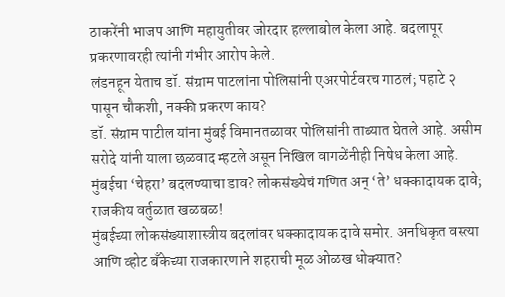ठाकरेंनी भाजप आणि महायुतीवर जोरदार हल्लाबोल केला आहे. बदलापूर प्रकरणावरही त्यांनी गंभीर आरोप केले.
लंडनहून येताच डॉ. संग्राम पाटलांना पोलिसांनी एअरपोर्टवरच गाठलं; पहाटे २ पासून चौकशी, नक्की प्रकरण काय?
डॉ. संग्राम पाटील यांना मुंबई विमानतळावर पोलिसांनी ताब्यात घेतले आहे. असीम सरोदे यांनी याला छळवाद म्हटले असून निखिल वागळेंनीही निषेध केला आहे.
मुंबईचा ‘चेहरा’ बदलण्याचा डाव? लोकसंख्येचं गणित अन् ‘ते’ धक्कादायक दावे; राजकीय वर्तुळात खळबळ!
मुंबईच्या लोकसंख्याशास्त्रीय बदलांवर धक्कादायक दावे समोर. अनधिकृत वस्त्या आणि व्होट बँकेच्या राजकारणाने शहराची मूळ ओळख धोक्यात?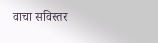वाचा सविस्तर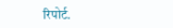रिपोर्ट.